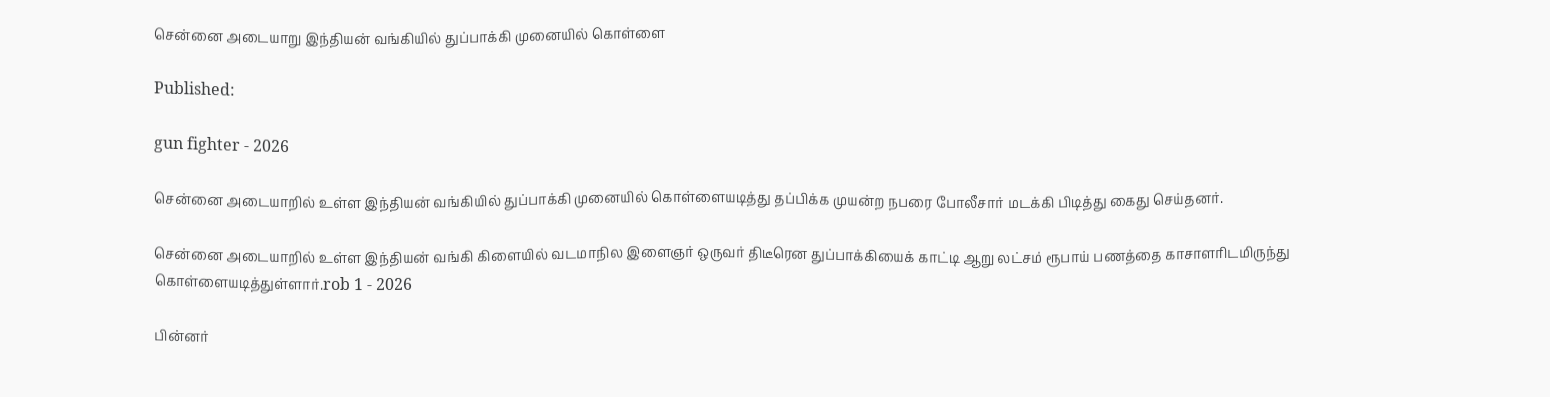சென்னை அடையாறு இந்தியன் வங்கியில் துப்பாக்கி முனையில் கொள்ளை

Published:

gun fighter - 2026

சென்னை அடையாறில் உள்ள இந்தியன் வங்கியில் துப்பாக்கி முனையில் கொள்ளையடித்து தப்பிக்க முயன்ற நபரை போலீசார் மடக்கி பிடித்து கைது செய்தனர்.

சென்னை அடையாறில் உள்ள இந்தியன் வங்கி கிளையில் வடமாநில இளைஞர் ஒருவர் திடீரென துப்பாக்கியைக் காட்டி ஆறு லட்சம் ரூபாய் பணத்தை காசாளரிடமிருந்து கொள்ளையடித்துள்ளார்.rob 1 - 2026

பின்னர்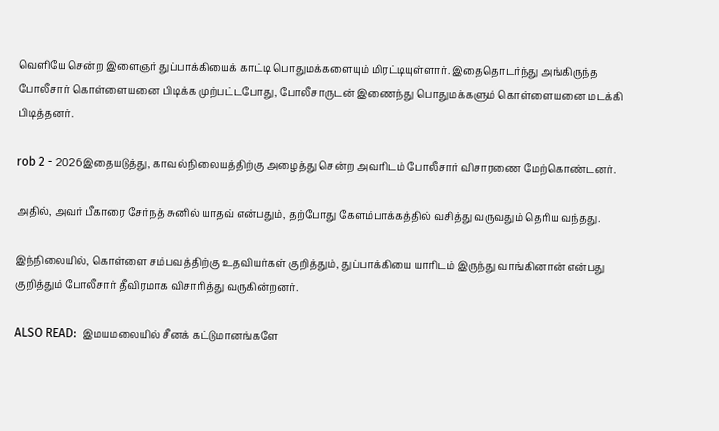வெளியே சென்ற இளைஞர் துப்பாக்கியைக் காட்டி பொதுமக்களையும் மிரட்டியுள்ளார். இதைதொடர்ந்து அங்கிருந்த போலீசார் கொள்ளையனை பிடிக்க முற்பட்டபோது, போலீசாருடன் இணைந்து பொதுமக்களும் கொள்ளையனை மடக்கி பிடித்தனர்.

rob 2 - 2026இதையடுத்து, காவல்நிலையத்திற்கு அழைத்து சென்ற அவரிடம் போலீசார் விசாரணை மேற்கொண்டனர்.

அதில், அவர் பீகாரை சேர்நத் சுனில் யாதவ் என்பதும், தற்போது கேளம்பாக்கத்தில் வசித்து வருவதும் தெரிய வந்தது.

இந்நிலையில், கொள்ளை சம்பவத்திற்கு உதவியர்கள் குறித்தும், துப்பாக்கியை யாரிடம் இருந்து வாங்கினான் என்பது குறித்தும் போலீசார் தீவிரமாக விசாரித்து வருகின்றனர்.

ALSO READ:  இமயமலையில் சீனக் கட்டுமானங்களே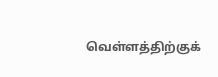வெள்ளத்திற்குக்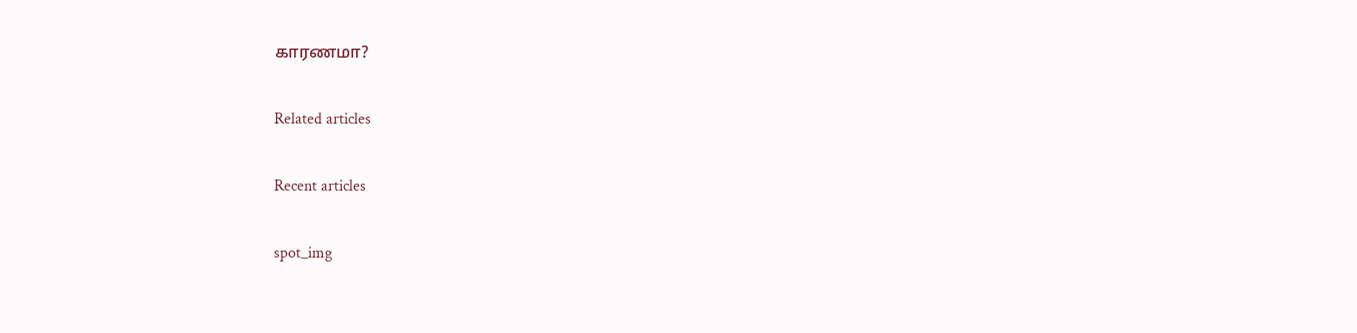காரணமா?

Related articles

Recent articles

spot_img